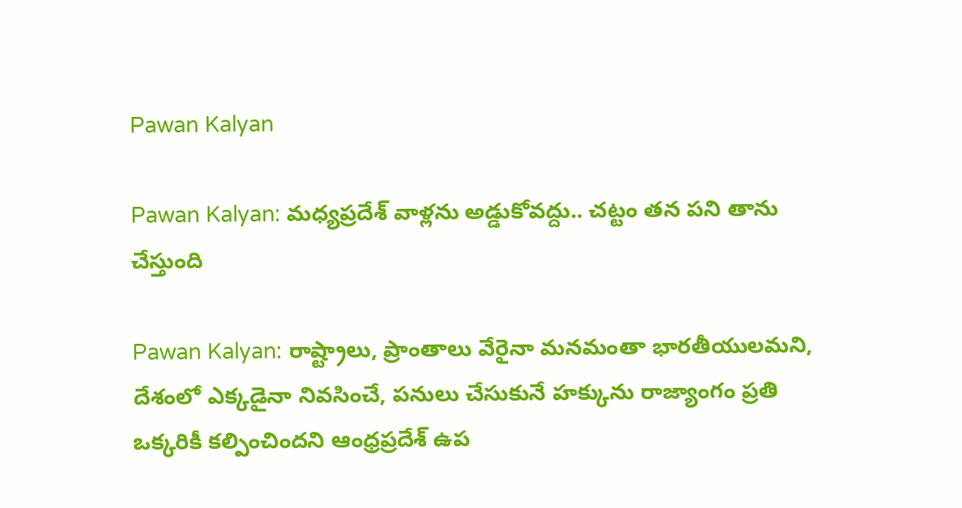Pawan Kalyan

Pawan Kalyan: మధ్యప్రదేశ్ వాళ్లను అడ్డుకోవద్దు.. చట్టం తన పని తాను చేస్తుంది

Pawan Kalyan: రాష్ట్రాలు, ప్రాంతాలు వేరైనా మనమంతా భారతీయులమని, దేశంలో ఎక్కడైనా నివసించే, పనులు చేసుకునే హక్కును రాజ్యాంగం ప్రతి ఒక్కరికీ కల్పించిందని ఆంధ్రప్రదేశ్ ఉప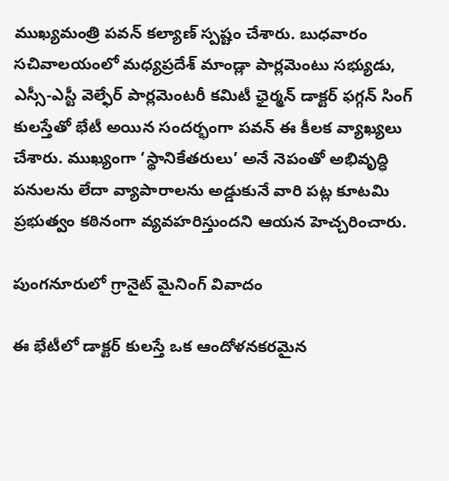ముఖ్యమంత్రి పవన్ కల్యాణ్ స్పష్టం చేశారు. బుధవారం సచివాలయంలో మధ్యప్రదేశ్ మాండ్లా పార్లమెంటు సభ్యుడు, ఎస్సీ-ఎస్టీ వెల్ఫేర్ పార్లమెంటరీ కమిటీ ఛైర్మన్ డాక్టర్ ఫగ్గన్ సింగ్ కులస్తేతో భేటీ అయిన సందర్భంగా పవన్ ఈ కీలక వ్యాఖ్యలు చేశారు. ముఖ్యంగా ‘స్థానికేతరులు’ అనే నెపంతో అభివృద్ధి పనులను లేదా వ్యాపారాలను అడ్డుకునే వారి పట్ల కూటమి ప్రభుత్వం కఠినంగా వ్యవహరిస్తుందని ఆయన హెచ్చరించారు.

పుంగనూరులో గ్రానైట్ మైనింగ్ వివాదం

ఈ భేటీలో డాక్టర్ కులస్తే ఒక ఆందోళనకరమైన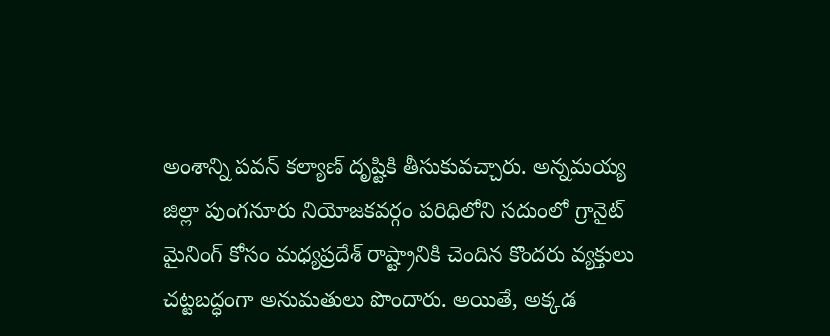అంశాన్ని పవన్ కల్యాణ్ దృష్టికి తీసుకువచ్చారు. అన్నమయ్య జిల్లా పుంగనూరు నియోజకవర్గం పరిధిలోని సదుంలో గ్రానైట్ మైనింగ్ కోసం మధ్యప్రదేశ్ రాష్ట్రానికి చెందిన కొందరు వ్యక్తులు చట్టబద్ధంగా అనుమతులు పొందారు. అయితే, అక్కడ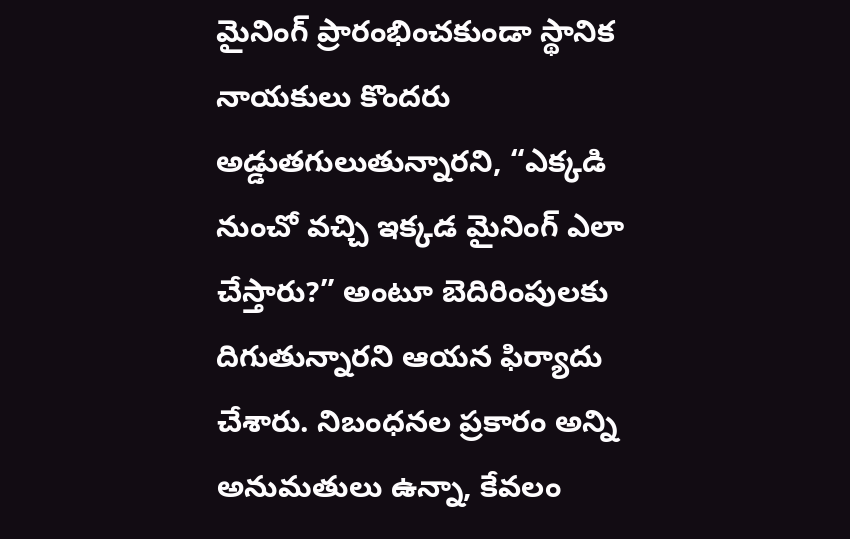మైనింగ్ ప్రారంభించకుండా స్థానిక నాయకులు కొందరు అడ్డుతగులుతున్నారని, “ఎక్కడి నుంచో వచ్చి ఇక్కడ మైనింగ్ ఎలా చేస్తారు?” అంటూ బెదిరింపులకు దిగుతున్నారని ఆయన ఫిర్యాదు చేశారు. నిబంధనల ప్రకారం అన్ని అనుమతులు ఉన్నా, కేవలం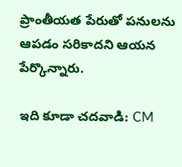ప్రాంతీయత పేరుతో పనులను ఆపడం సరికాదని ఆయన పేర్కొన్నారు.

ఇది కూడా చదవాడి: CM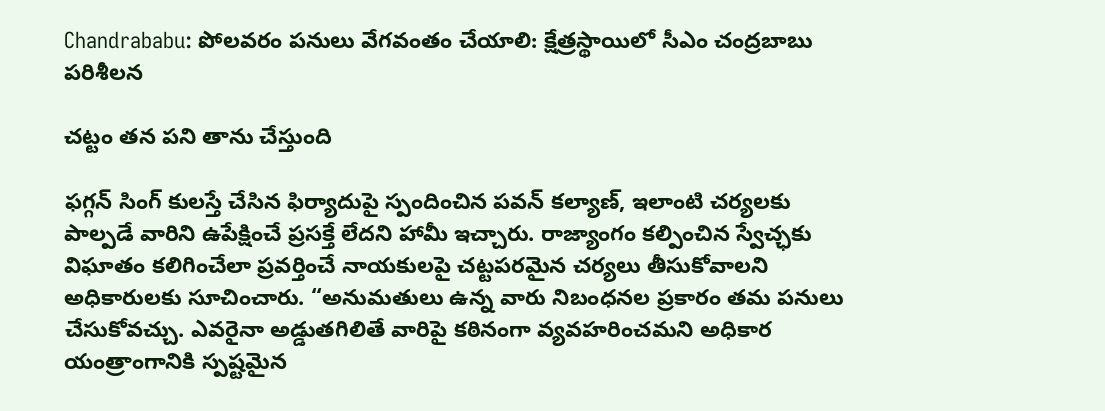Chandrababu: పోలవరం పనులు వేగవంతం చేయాలి: క్షేత్రస్థాయిలో సీఎం చంద్రబాబు పరిశీలన

చట్టం తన పని తాను చేస్తుంది

ఫగ్గన్ సింగ్ కులస్తే చేసిన ఫిర్యాదుపై స్పందించిన పవన్ కల్యాణ్, ఇలాంటి చర్యలకు పాల్పడే వారిని ఉపేక్షించే ప్రసక్తే లేదని హామీ ఇచ్చారు. రాజ్యాంగం కల్పించిన స్వేచ్ఛకు విఘాతం కలిగించేలా ప్రవర్తించే నాయకులపై చట్టపరమైన చర్యలు తీసుకోవాలని అధికారులకు సూచించారు. “అనుమతులు ఉన్న వారు నిబంధనల ప్రకారం తమ పనులు చేసుకోవచ్చు. ఎవరైనా అడ్డుతగిలితే వారిపై కఠినంగా వ్యవహరించమని అధికార యంత్రాంగానికి స్పష్టమైన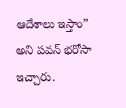ఆదేశాలు ఇస్తాం” అని పవన్ భరోసా ఇచ్చారు.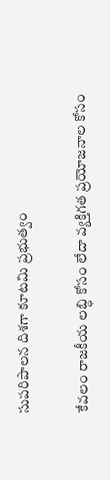సుపరిపాలన దిశగా కూటమి ప్రభుత్వం

కేవలం రాజకీయ లబ్ధి కోసం లేదా వ్యక్తిగత ప్రయోజనాల కోసం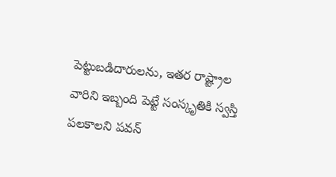పెట్టుబడిదారులను, ఇతర రాష్ట్రాల వారిని ఇబ్బంది పెట్టే సంస్కృతికి స్వస్తి పలకాలని పవన్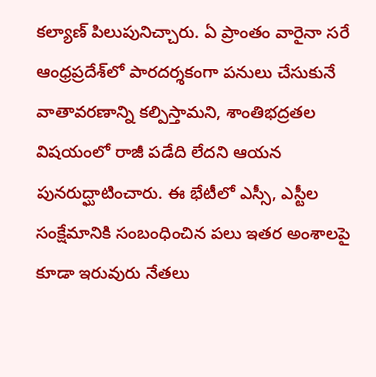కల్యాణ్ పిలుపునిచ్చారు. ఏ ప్రాంతం వారైనా సరే ఆంధ్రప్రదేశ్‌లో పారదర్శకంగా పనులు చేసుకునే వాతావరణాన్ని కల్పిస్తామని, శాంతిభద్రతల విషయంలో రాజీ పడేది లేదని ఆయన పునరుద్ఘాటించారు. ఈ భేటీలో ఎస్సీ, ఎస్టీల సంక్షేమానికి సంబంధించిన పలు ఇతర అంశాలపై కూడా ఇరువురు నేతలు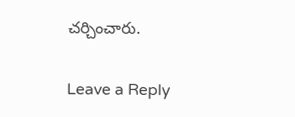చర్చించారు.

Leave a Reply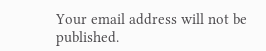Your email address will not be published.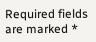Required fields are marked *